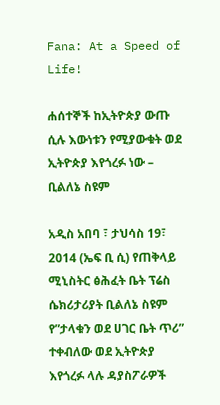Fana: At a Speed of Life!

ሐሰተኞች ከኢትዮጵያ ውጡ ሲሉ እውነቱን የሚያውቁት ወደ ኢትዮጵያ እየጎረፉ ነው – ቢልለኔ ስዩም

አዲስ አበባ ፣ ታህሳስ 19፣ 2014 (ኤፍ ቢ ሲ) የጠቅላይ ሚኒስትር ፅሕፈት ቤት ፕሬስ ሴክሪታሪያት ቢልለኔ ስዩም የ”ታላቁን ወደ ሀገር ቤት ጥሪ” ተቀብለው ወደ ኢትዮጵያ እየጎረፉ ላሉ ዳያስፖራዎች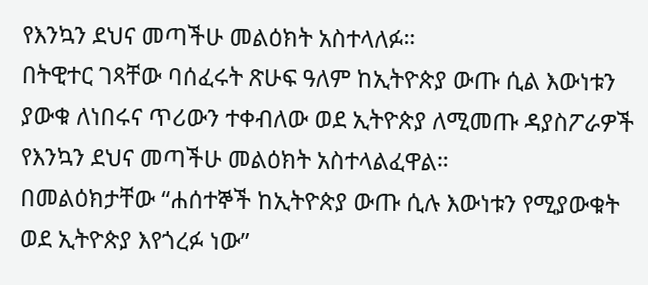የእንኳን ደህና መጣችሁ መልዕክት አስተላለፉ።
በትዊተር ገጻቸው ባሰፈሩት ጽሁፍ ዓለም ከኢትዮጵያ ውጡ ሲል እውነቱን ያውቁ ለነበሩና ጥሪውን ተቀብለው ወደ ኢትዮጵያ ለሚመጡ ዳያስፖራዎች የእንኳን ደህና መጣችሁ መልዕክት አስተላልፈዋል።
በመልዕክታቸው “ሐሰተኞች ከኢትዮጵያ ውጡ ሲሉ እውነቱን የሚያውቁት ወደ ኢትዮጵያ እየጎረፉ ነው”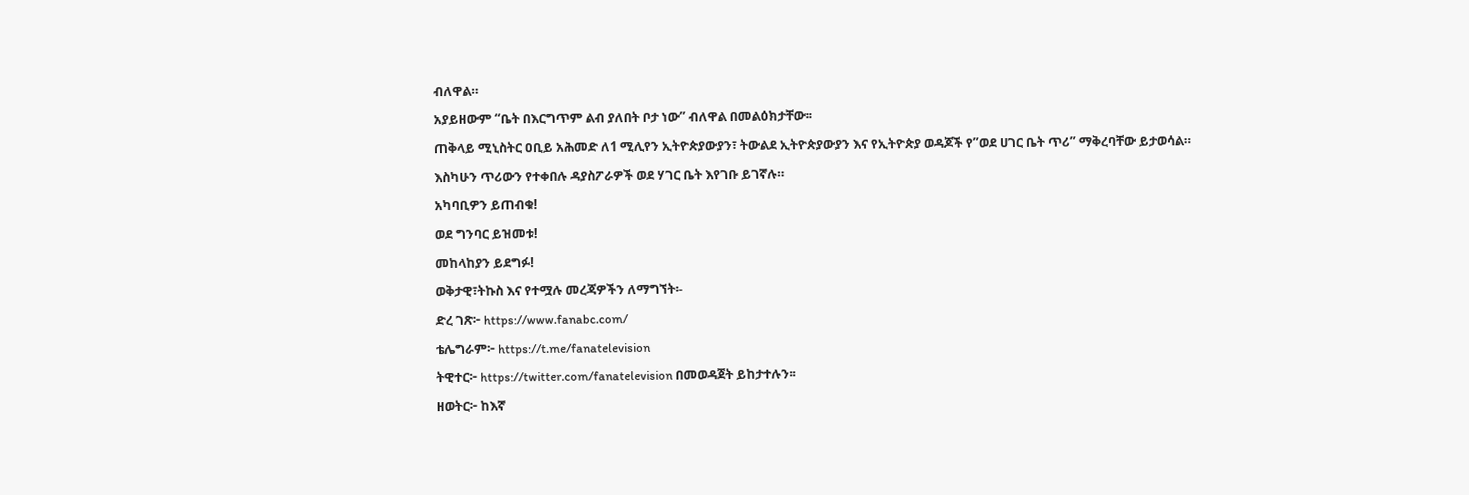ብለዋል።
አያይዘውም “ቤት በእርግጥም ልብ ያለበት ቦታ ነው” ብለዋል በመልዕክታቸው፡፡
ጠቅላይ ሚኒስትር ዐቢይ አሕመድ ለ1 ሚሊየን ኢትዮጵያውያን፣ ትውልደ ኢትዮጵያውያን እና የኢትዮጵያ ወዳጆች የ”ወደ ሀገር ቤት ጥሪ” ማቅረባቸው ይታወሳል።
እስካሁን ጥሪውን የተቀበሉ ዳያስፖራዎች ወደ ሃገር ቤት እየገቡ ይገኛሉ።
አካባቢዎን ይጠብቁ!
ወደ ግንባር ይዝመቱ!
መከላከያን ይደግፉ!
ወቅታዊ፣ትኩስ እና የተሟሉ መረጃዎችን ለማግኘት፡-
ድረ ገጽ፦ https://www.fanabc.com/
ቴሌግራም፦ https://t.me/fanatelevision
ትዊተር፦ https://twitter.com/fanatelevision በመወዳጀት ይከታተሉን፡፡
ዘወትር፦ ከእኛ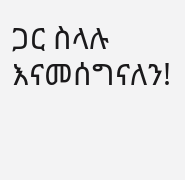ጋር ስላሉ እናመሰግናለን!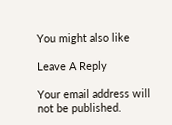You might also like

Leave A Reply

Your email address will not be published.